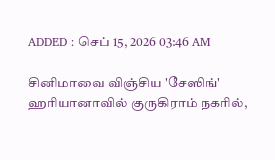ADDED : செப் 15, 2026 03:46 AM

சினிமாவை விஞ்சிய 'சேஸிங்'
ஹரியானாவில் குருகிராம் நகரில்,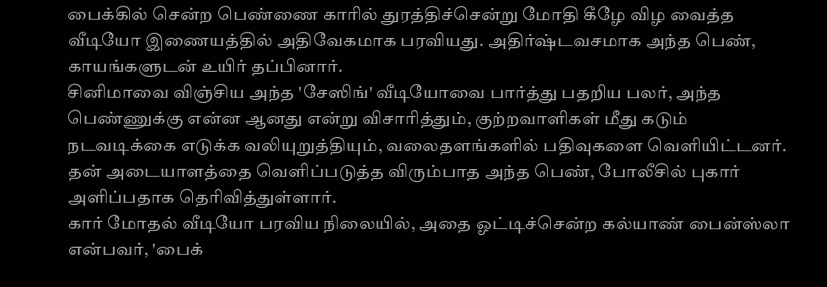பைக்கில் சென்ற பெண்ணை காரில் துரத்திச்சென்று மோதி கீழே விழ வைத்த வீடியோ இணையத்தில் அதிவேகமாக பரவியது. அதிர்ஷ்டவசமாக அந்த பெண், காயங்களுடன் உயிர் தப்பினார்.
சினிமாவை விஞ்சிய அந்த 'சேஸிங்' வீடியோவை பார்த்து பதறிய பலர், அந்த பெண்ணுக்கு என்ன ஆனது என்று விசாரித்தும், குற்றவாளிகள் மீது கடும் நடவடிக்கை எடுக்க வலியுறுத்தியும், வலைதளங்களில் பதிவுகளை வெளியிட்டனர். தன் அடையாளத்தை வெளிப்படுத்த விரும்பாத அந்த பெண், போலீசில் புகார் அளிப்பதாக தெரிவித்துள்ளார்.
கார் மோதல் வீடியோ பரவிய நிலையில், அதை ஓட்டிச்சென்ற கல்யாண் பைன்ஸ்லா என்பவர், 'பைக்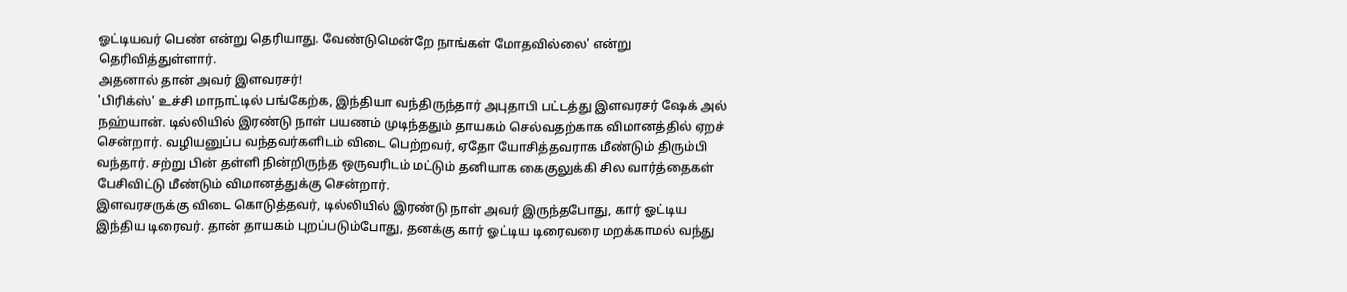ஓட்டியவர் பெண் என்று தெரியாது. வேண்டுமென்றே நாங்கள் மோதவில்லை' என்று தெரிவித்துள்ளார்.
அதனால் தான் அவர் இளவரசர்!
'பிரிக்ஸ்' உச்சி மாநாட்டில் பங்கேற்க, இந்தியா வந்திருந்தார் அபுதாபி பட்டத்து இளவரசர் ஷேக் அல் நஹ்யான். டில்லியில் இரண்டு நாள் பயணம் முடிந்ததும் தாயகம் செல்வதற்காக விமானத்தில் ஏறச் சென்றார். வழியனுப்ப வந்தவர்களிடம் விடை பெற்றவர், ஏதோ யோசித்தவராக மீண்டும் திரும்பி வந்தார். சற்று பின் தள்ளி நின்றிருந்த ஒருவரிடம் மட்டும் தனியாக கைகுலுக்கி சில வார்த்தைகள் பேசிவிட்டு மீண்டும் விமானத்துக்கு சென்றார்.
இளவரசருக்கு விடை கொடுத்தவர், டில்லியில் இரண்டு நாள் அவர் இருந்தபோது, கார் ஓட்டிய இந்திய டிரைவர். தான் தாயகம் புறப்படும்போது, தனக்கு கார் ஓட்டிய டிரைவரை மறக்காமல் வந்து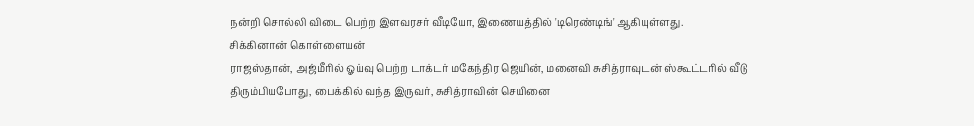நன்றி சொல்லி விடை பெற்ற இளவரசர் வீடியோ, இணையத்தில் 'டிரெண்டிங்' ஆகியுள்ளது.
சிக்கினான் கொள்ளையன்
ராஜஸ்தான், அஜ்மீரில் ஓய்வு பெற்ற டாக்டர் மகேந்திர ஜெயின், மனைவி சுசித்ராவுடன் ஸ்கூட்டரில் வீடு திரும்பியபோது, பைக்கில் வந்த இருவர், சுசித்ராவின் செயினை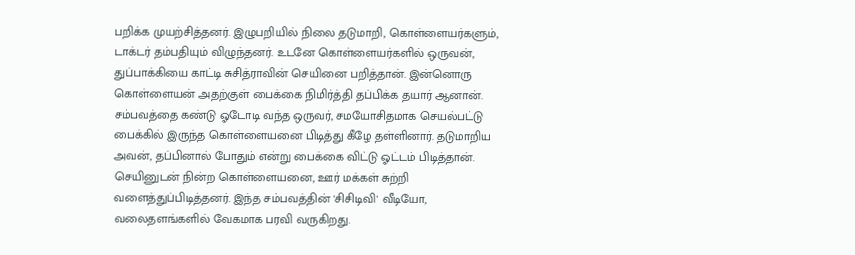பறிக்க முயற்சித்தனர். இழுபறியில் நிலை தடுமாறி, கொள்ளையர்களும், டாக்டர் தம்பதியும் விழுந்தனர். உடனே கொள்ளையர்களில் ஒருவன், துப்பாக்கியை காட்டி சுசித்ராவின் செயினை பறித்தான். இன்னொரு கொள்ளையன் அதற்குள் பைக்கை நிமிர்த்தி தப்பிக்க தயார் ஆனான்.
சம்பவத்தை கண்டு ஓடோடி வந்த ஒருவர், சமயோசிதமாக செயல்பட்டு பைக்கில் இருந்த கொள்ளையனை பிடித்து கீழே தள்ளினார். தடுமாறிய அவன், தப்பினால் போதும் என்று பைக்கை விட்டு ஓட்டம் பிடித்தான். செயினுடன் நின்ற கொள்ளையனை, ஊர் மக்கள் சுற்றி வளைத்துப்பிடித்தனர். இந்த சம்பவத்தின் 'சிசிடிவி' வீடியோ, வலைதளங்களில் வேகமாக பரவி வருகிறது.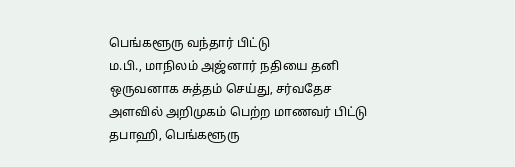பெங்களூரு வந்தார் பிட்டு
ம.பி., மாநிலம் அஜ்னார் நதியை தனி ஒருவனாக சுத்தம் செய்து, சர்வதேச அளவில் அறிமுகம் பெற்ற மாணவர் பிட்டு தபாஹி, பெங்களூரு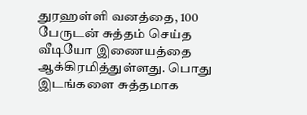துரஹள்ளி வனத்தை, 100 பேருடன் சுத்தம் செய்த வீடியோ இணையத்தை ஆக்கிரமித்துள்ளது. பொது இடங்களை சுத்தமாக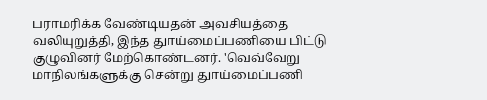பராமரிக்க வேண்டியதன் அவசியத்தை வலியுறுத்தி, இந்த துாய்மைப்பணியை பிட்டு குழுவினர் மேற்கொண்டனர். 'வெவ்வேறு மாநிலங்களுக்கு சென்று துாய்மைப்பணி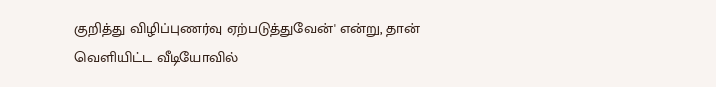குறித்து விழிப்புணர்வு ஏற்படுத்துவேன்' என்று, தான் வெளியிட்ட வீடியோவில்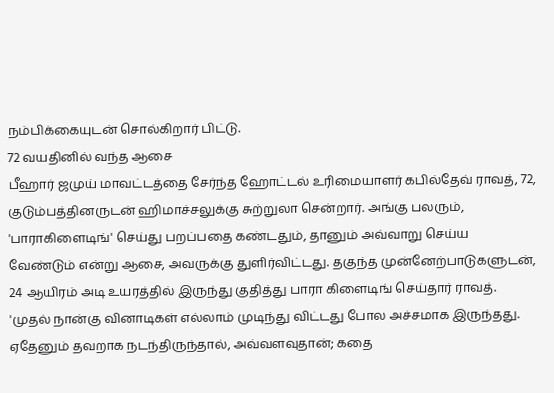நம்பிக்கையுடன் சொல்கிறார் பிட்டு.
72 வயதினில் வந்த ஆசை
பீஹார் ஜமுய் மாவட்டத்தை சேர்ந்த ஹோட்டல் உரிமையாளர் கபில்தேவ் ராவத், 72, குடும்பத்தினருடன் ஹிமாச்சலுக்கு சுற்றுலா சென்றார். அங்கு பலரும், 'பாராகிளைடிங்' செய்து பறப்பதை கண்டதும், தானும் அவ்வாறு செய்ய வேண்டும் என்று ஆசை, அவருக்கு துளிர்விட்டது. தகுந்த முன்னேற்பாடுகளுடன், 24 ஆயிரம் அடி உயரத்தில் இருந்து குதித்து பாரா கிளைடிங் செய்தார் ராவத்.
'முதல் நான்கு வினாடிகள் எல்லாம் முடிந்து விட்டது போல அச்சமாக இருந்தது. ஏதேனும் தவறாக நடந்திருந்தால், அவ்வளவுதான்; கதை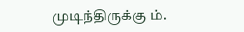முடிந்திருக்கு ம்.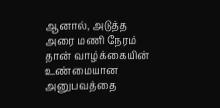ஆனால், அடுத்த அரை மணி நேரம் தான் வாழ்க்கையின் உண்மையான அனுபவத்தை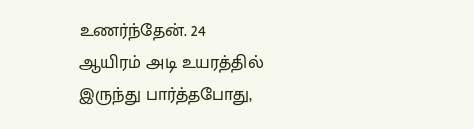உணர்ந்தேன். 24 ஆயிரம் அடி உயரத்தில் இருந்து பார்த்தபோது,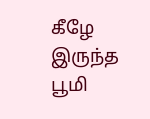கீழே இருந்த பூமி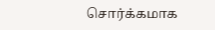சொர்க்கமாக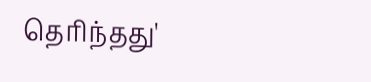தெரிந்தது'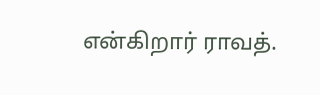என்கிறார் ராவத்.